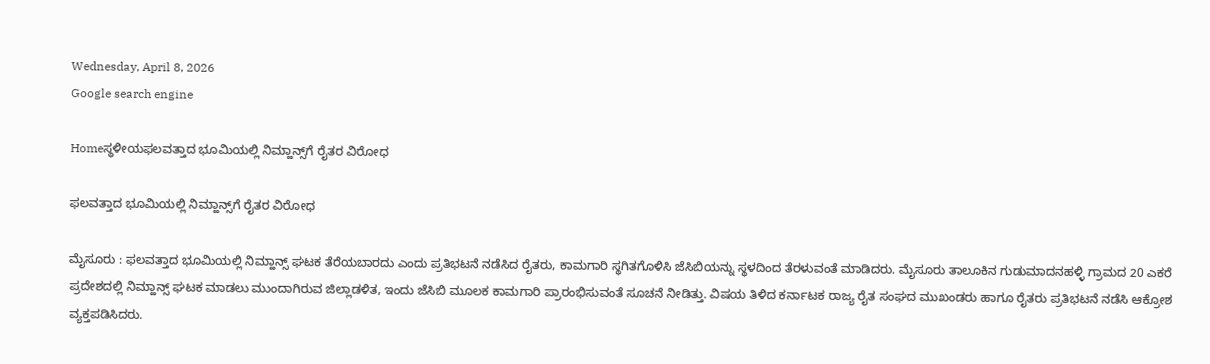Wednesday, April 8, 2026
Google search engine

Homeಸ್ಥಳೀಯಫಲವತ್ತಾದ ಭೂಮಿಯಲ್ಲಿ ನಿಮ್ಹಾನ್ಸ್‌ಗೆ ರೈತರ ವಿರೋಧ

ಫಲವತ್ತಾದ ಭೂಮಿಯಲ್ಲಿ ನಿಮ್ಹಾನ್ಸ್‌ಗೆ ರೈತರ ವಿರೋಧ

ಮೈಸೂರು : ಫಲವತ್ತಾದ ಭೂಮಿಯಲ್ಲಿ ನಿಮ್ಹಾನ್ಸ್‌ ಘಟಕ ತೆರೆಯಬಾರದು ಎಂದು ಪ್ರತಿಭಟನೆ ನಡೆಸಿದ ರೈತರು, ಕಾಮಗಾರಿ ಸ್ಥಗಿತಗೊಳಿಸಿ ಜೆಸಿಬಿಯನ್ನು ಸ್ಥಳದಿಂದ ತೆರಳುವಂತೆ ಮಾಡಿದರು. ಮೈಸೂರು ತಾಲೂಕಿನ ಗುಡುಮಾದನಹಳ್ಳಿ ಗ್ರಾಮದ 20 ಎಕರೆ ಪ್ರದೇಶದಲ್ಲಿ ನಿಮ್ಹಾನ್ಸ್‌ ಘಟಕ ಮಾಡಲು ಮುಂದಾಗಿರುವ ಜಿಲ್ಲಾಡಳಿತ, ಇಂದು ಜೆಸಿಬಿ ಮೂಲಕ ಕಾಮಗಾರಿ ಪ್ರಾರಂಭಿಸುವಂತೆ ಸೂಚನೆ ನೀಡಿತ್ತು. ವಿಷಯ ತಿಳಿದ ಕರ್ನಾಟಕ ರಾಜ್ಯ ರೈತ ಸಂಘದ ಮುಖಂಡರು ಹಾಗೂ ರೈತರು ಪ್ರತಿಭಟನೆ ನಡೆಸಿ ಆಕ್ರೋಶ ವ್ಯಕ್ತಪಡಿಸಿದರು.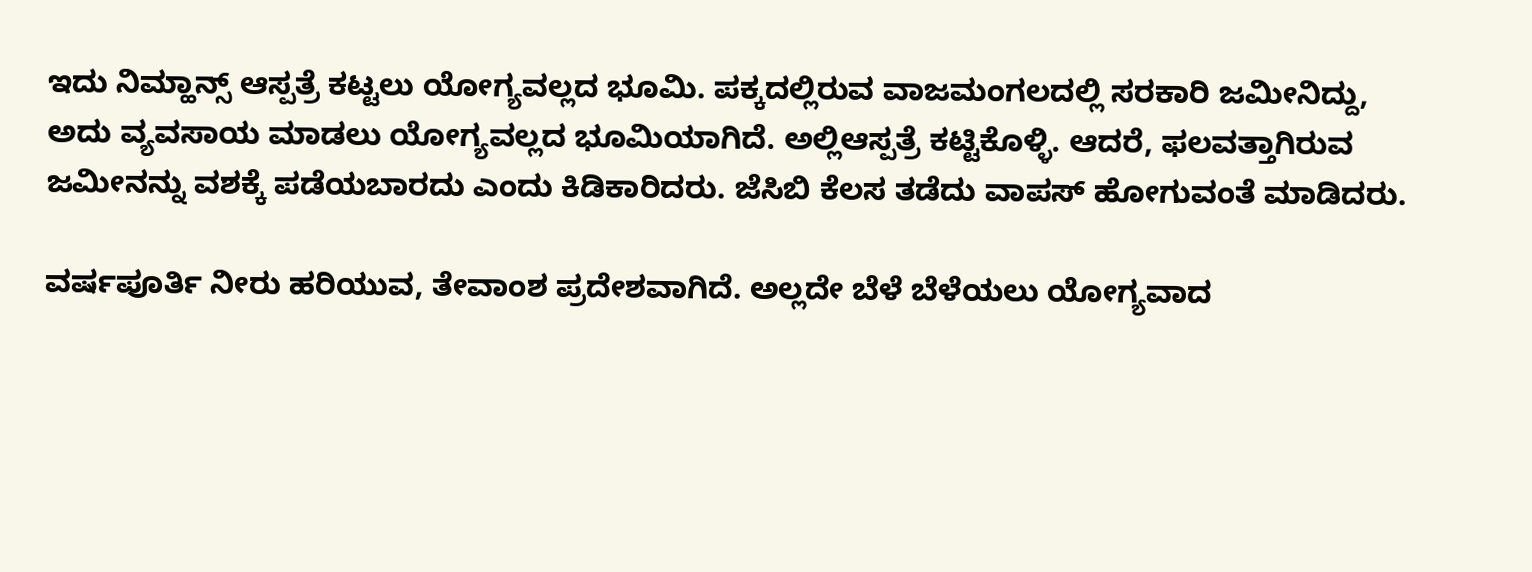ಇದು ನಿಮ್ಹಾನ್ಸ್‌ ಆಸ್ಪತ್ರೆ ಕಟ್ಟಲು ಯೋಗ್ಯವಲ್ಲದ ಭೂಮಿ. ಪಕ್ಕದಲ್ಲಿರುವ ವಾಜಮಂಗಲದಲ್ಲಿ ಸರಕಾರಿ ಜಮೀನಿದ್ದು, ಅದು ವ್ಯವಸಾಯ ಮಾಡಲು ಯೋಗ್ಯವಲ್ಲದ ಭೂಮಿಯಾಗಿದೆ. ಅಲ್ಲಿಆಸ್ಪತ್ರೆ ಕಟ್ಟಿಕೊಳ್ಳಿ. ಆದರೆ, ಫಲವತ್ತಾಗಿರುವ ಜಮೀನನ್ನು ವಶಕ್ಕೆ ಪಡೆಯಬಾರದು ಎಂದು ಕಿಡಿಕಾರಿದರು. ಜೆಸಿಬಿ ಕೆಲಸ ತಡೆದು ವಾಪಸ್‌ ಹೋಗುವಂತೆ ಮಾಡಿದರು.

ವರ್ಷಪೂರ್ತಿ ನೀರು ಹರಿಯುವ, ತೇವಾಂಶ ಪ್ರದೇಶವಾಗಿದೆ. ಅಲ್ಲದೇ ಬೆಳೆ ಬೆಳೆಯಲು ಯೋಗ್ಯವಾದ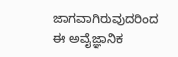ಜಾಗವಾಗಿರುವುದರಿಂದ ಈ ಅವೈಜ್ಞಾನಿಕ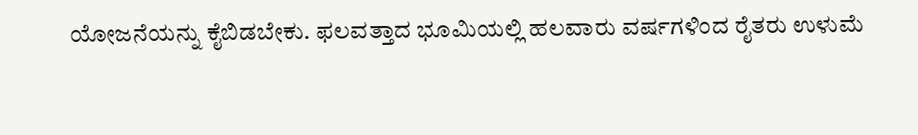ಯೋಜನೆಯನ್ನು ಕೈಬಿಡಬೇಕು. ಫಲವತ್ತಾದ ಭೂಮಿಯಲ್ಲಿ ಹಲವಾರು ವರ್ಷಗಳಿಂದ ರೈತರು ಉಳುಮೆ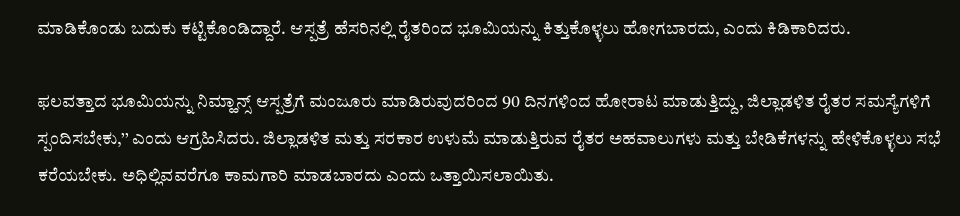ಮಾಡಿಕೊಂಡು ಬದುಕು ಕಟ್ಟಿಕೊಂಡಿದ್ದಾರೆ. ಆಸ್ಪತ್ರೆ ಹೆಸರಿನಲ್ಲಿ ರೈತರಿಂದ ಭೂಮಿಯನ್ನು ಕಿತ್ತುಕೊಳ್ಳಲು ಹೋಗಬಾರದು, ಎಂದು ಕಿಡಿಕಾರಿದರು.

ಫಲವತ್ತಾದ ಭೂಮಿಯನ್ನು ನಿಮ್ಹಾನ್ಸ್‌ ಆಸ್ಪತ್ರೆಗೆ ಮಂಜೂರು ಮಾಡಿರುವುದರಿಂದ 90 ದಿನಗಳಿಂದ ಹೋರಾಟ ಮಾಡುತ್ತಿದ್ದು, ಜಿಲ್ಲಾಡಳಿತ ರೈತರ ಸಮಸ್ಯೆಗಳಿಗೆ ಸ್ಪಂದಿಸಬೇಕು,’’ ಎಂದು ಆಗ್ರಹಿಸಿದರು. ಜಿಲ್ಲಾಡಳಿತ ಮತ್ತು ಸರಕಾರ ಉಳುಮೆ ಮಾಡುತ್ತಿರುವ ರೈತರ ಅಹವಾಲುಗಳು ಮತ್ತು ಬೇಡಿಕೆಗಳನ್ನು ಹೇಳಿಕೊಳ್ಳಲು ಸಭೆ ಕರೆಯಬೇಕು. ಅಧಿಲ್ಲಿವವರೆಗೂ ಕಾಮಗಾರಿ ಮಾಡಬಾರದು ಎಂದು ಒತ್ತಾಯಿಸಲಾಯಿತು.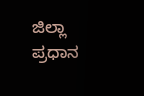ಜಿಲ್ಲಾ ಪ್ರಧಾನ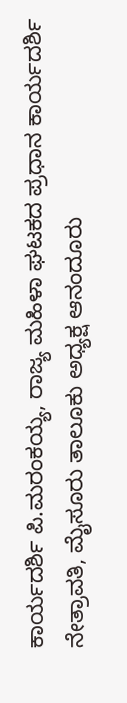ಕಾರ್ಯದರ್ಶಿ ಪಿ.ಮರಂಕಯ್ಯ, ರಾಜ್ಯ ಮಹಿಳಾ ಘಟಕದ ಪ್ರಧಾನ ಕಾರ್ಯದರ್ಶಿ ನೇತ್ರಾವತಿ, ಮೈಸೂರು ತಾಲೂಕು ಅಧ್ಯಕ್ಷ ಆನಂದೂರು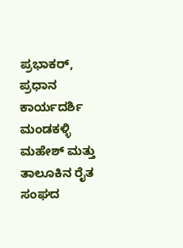ಪ್ರಭಾಕರ್‌, ಪ್ರಧಾನ ಕಾರ್ಯದರ್ಶಿ ಮಂಡಕಳ್ಳಿ ಮಹೇಶ್‌ ಮತ್ತು ತಾಲೂಕಿನ ರೈತ ಸಂಘದ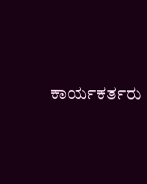ಕಾರ್ಯಕರ್ತರು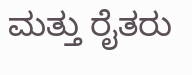ಮತ್ತು ರೈತರು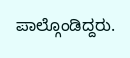ಪಾಲ್ಗೊಂಡಿದ್ದರು.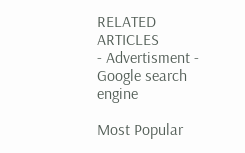RELATED ARTICLES
- Advertisment -
Google search engine

Most Popular